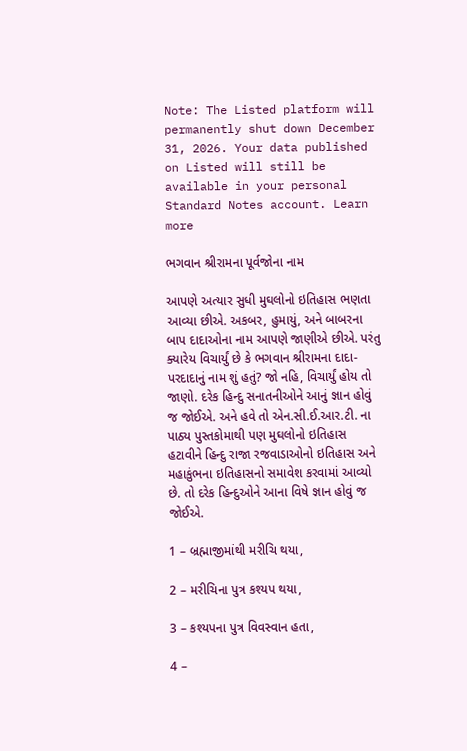Note: The Listed platform will permanently shut down December 31, 2026. Your data published on Listed will still be available in your personal Standard Notes account. Learn more

ભગવાન શ્રીરામના પૂર્વજોના નામ

આપણે અત્યાર સુધી મુઘલોનો ઇતિહાસ ભણતા આવ્યા છીએ. અકબર, હુમાયું, અને બાબરના બાપ દાદાઓના નામ આપણે જાણીએ છીએ. પરંતુ ક્યારેય વિચાર્યું છે કે ભગવાન શ્રીરામના દાદા-પરદાદાનું નામ શું હતું? જો નહિ, વિચાર્યું હોય તો જાણો. દરેક હિન્દુ સનાતનીઓને આનું જ્ઞાન હોવું જ જોઈએ. અને હવે તો એન.સી.ઈ.આર.ટી. ના પાઠ્ય પુસ્તકોમાથી પણ મુઘલોનો ઇતિહાસ હટાવીને હિન્દુ રાજા રજવાડાઓનો ઇતિહાસ અને મહાકુંભના ઇતિહાસનો સમાવેશ કરવામાં આવ્યો છે. તો દરેક હિન્દુઓને આના વિષે જ્ઞાન હોવું જ જોઈએ.

1 – બ્રહ્માજીમાંથી મરીચિ થયા,

2 – મરીચિના પુત્ર કશ્યપ થયા,

3 – કશ્યપના પુત્ર વિવસ્વાન હતા,

4 –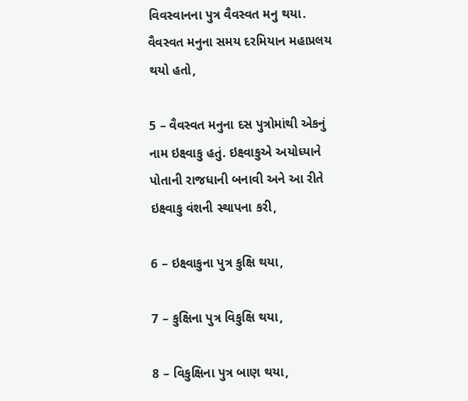વિવસ્વાનના પુત્ર વૈવસ્વત મનુ થયા. વૈવસ્વત મનુના સમય દરમિયાન મહાપ્રલય થયો હતો,

5 – વૈવસ્વત મનુના દસ પુત્રોમાંથી એકનું નામ ઇક્ષ્વાકુ હતું. ઇક્ષ્વાકુએ અયોધ્યાને પોતાની રાજધાની બનાવી અને આ રીતે ઇક્ષ્વાકુ વંશની સ્થાપના કરી,

6 – ઇક્ષ્વાકુના પુત્ર કુક્ષિ થયા,

7 – કુક્ષિના પુત્ર વિકુક્ષિ થયા,

8 – વિકુક્ષિના પુત્ર બાણ થયા,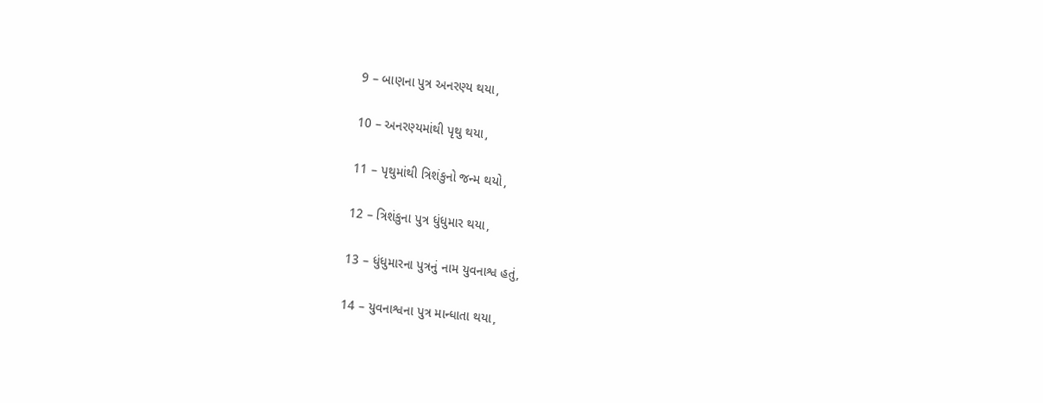9 – બાણના પુત્ર અનરણ્ય થયા,

10 – અનરણ્યમાંથી પૃથુ થયા,

11 – પૃથુમાંથી ત્રિશંકુનો જન્મ થયો,

12 – ત્રિશંકુના પુત્ર ધુંધુમાર થયા,

13 – ધુંધુમારના પુત્રનું નામ યુવનાશ્વ હતું,

14 – યુવનાશ્વના પુત્ર માન્ધાતા થયા,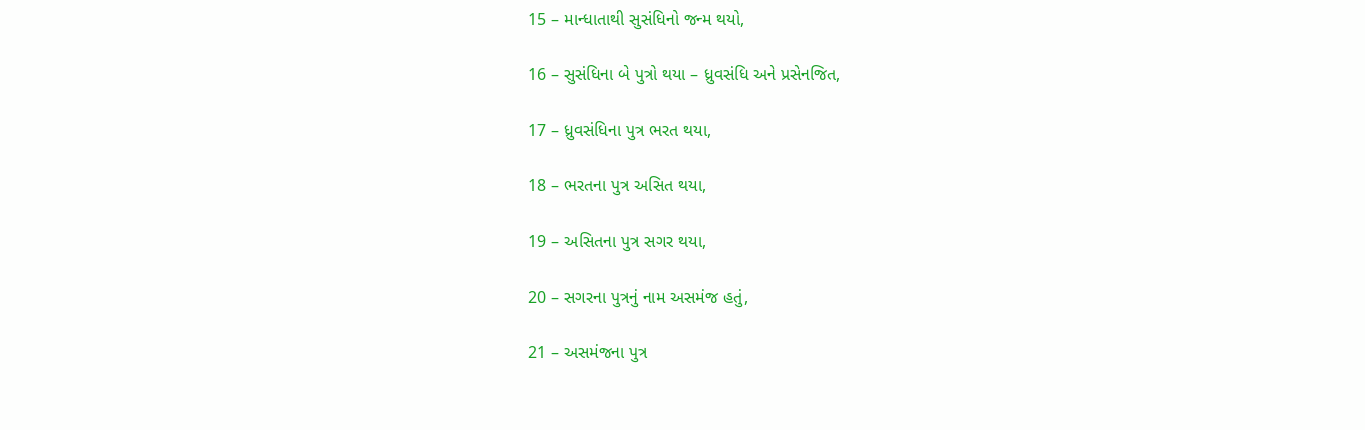15 – માન્ધાતાથી સુસંધિનો જન્મ થયો,

16 – સુસંધિના બે પુત્રો થયા – ધ્રુવસંધિ અને પ્રસેનજિત,

17 – ધ્રુવસંધિના પુત્ર ભરત થયા,

18 – ભરતના પુત્ર અસિત થયા,

19 – અસિતના પુત્ર સગર થયા,

20 – સગરના પુત્રનું નામ અસમંજ હતું,

21 – અસમંજના પુત્ર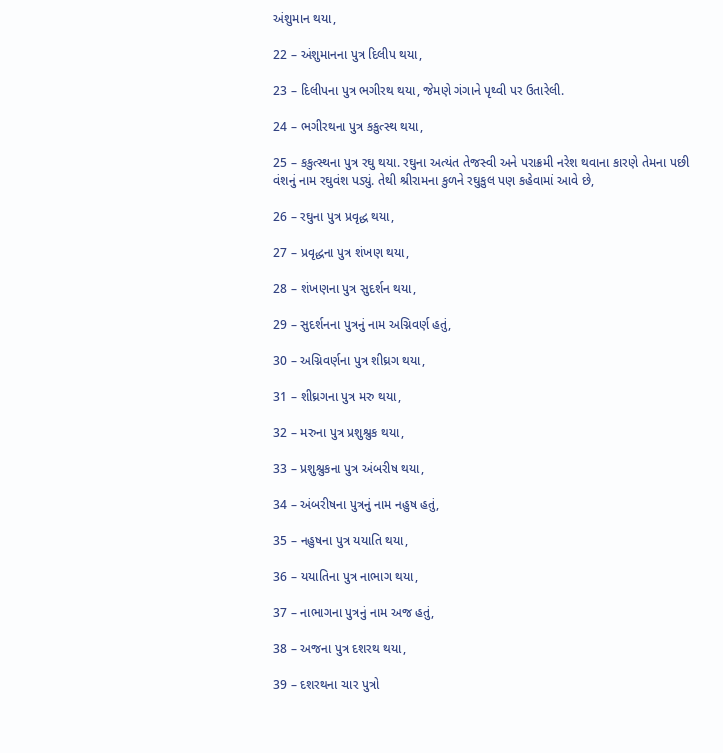અંશુમાન થયા,

22 – અંશુમાનના પુત્ર દિલીપ થયા,

23 – દિલીપના પુત્ર ભગીરથ થયા, જેમણે ગંગાને પૃથ્વી પર ઉતારેલી.

24 – ભગીરથના પુત્ર કકુત્સ્થ થયા,

25 – કકુત્સ્થના પુત્ર રઘુ થયા. રઘુના અત્યંત તેજસ્વી અને પરાક્રમી નરેશ થવાના કારણે તેમના પછી વંશનું નામ રઘુવંશ પડ્યું. તેથી શ્રીરામના કુળને રઘુકુલ પણ કહેવામાં આવે છે,

26 – રઘુના પુત્ર પ્રવૃદ્ધ થયા,

27 – પ્રવૃદ્ધના પુત્ર શંખણ થયા,

28 – શંખણના પુત્ર સુદર્શન થયા,

29 – સુદર્શનના પુત્રનું નામ અગ્નિવર્ણ હતું,

30 – અગ્નિવર્ણના પુત્ર શીઘ્રગ થયા,

31 – શીઘ્રગના પુત્ર મરુ થયા,

32 – મરુના પુત્ર પ્રશુશ્રુક થયા,

33 – પ્રશુશ્રુકના પુત્ર અંબરીષ થયા,

34 – અંબરીષના પુત્રનું નામ નહુષ હતું,

35 – નહુષના પુત્ર યયાતિ થયા,

36 – યયાતિના પુત્ર નાભાગ થયા,

37 – નાભાગના પુત્રનું નામ અજ હતું,

38 – અજના પુત્ર દશરથ થયા,

39 – દશરથના ચાર પુત્રો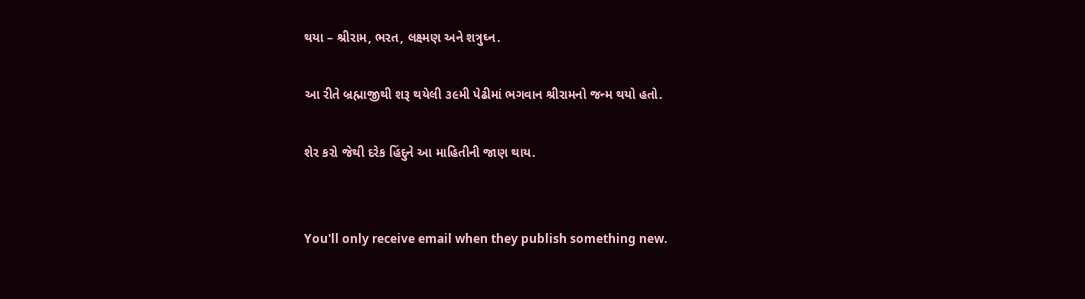થયા – શ્રીરામ, ભરત, લક્ષ્મણ અને શત્રુઘ્ન.

આ રીતે બ્રહ્માજીથી શરૂ થયેલી ૩૯મી પેઢીમાં ભગવાન શ્રીરામનો જન્મ થયો હતો.

શેર કરો જેથી દરેક હિંદુને આ માહિતીની જાણ થાય.


You'll only receive email when they publish something new.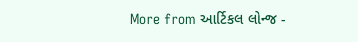More from આર્ટિકલ લોન્જ -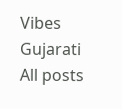Vibes Gujarati
All posts